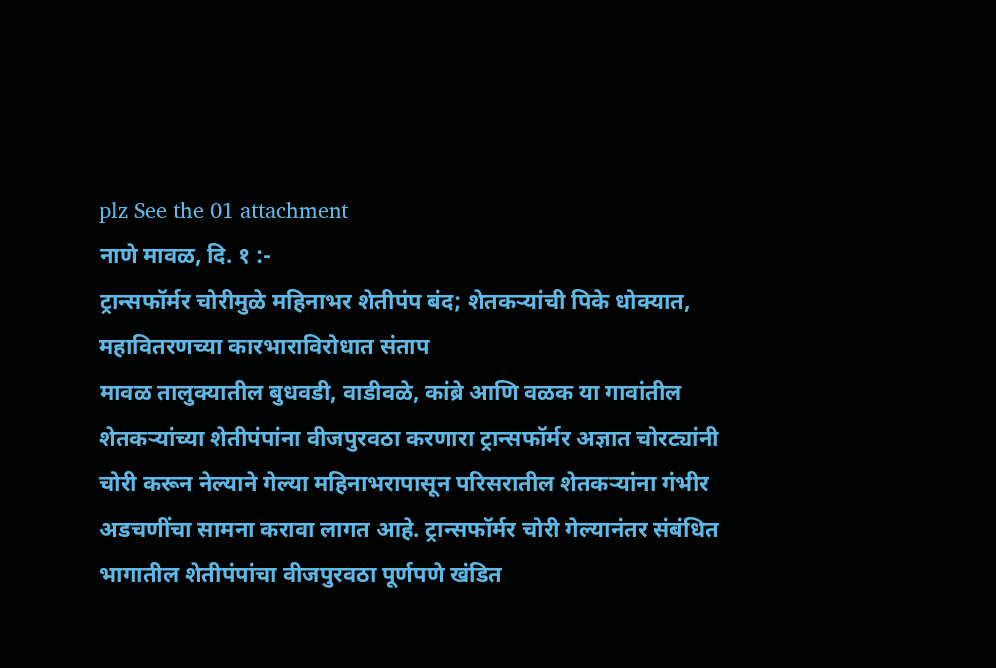plz See the 01 attachment
नाणे मावळ, दि. १ :-
ट्रान्सफॉर्मर चोरीमुळे महिनाभर शेतीपंप बंद; शेतकऱ्यांची पिके धोक्यात, महावितरणच्या कारभाराविरोधात संताप
मावळ तालुक्यातील बुधवडी, वाडीवळे, कांब्रे आणि वळक या गावांतील शेतकऱ्यांच्या शेतीपंपांना वीजपुरवठा करणारा ट्रान्सफॉर्मर अज्ञात चोरट्यांनी चोरी करून नेल्याने गेल्या महिनाभरापासून परिसरातील शेतकऱ्यांना गंभीर अडचणींचा सामना करावा लागत आहे. ट्रान्सफॉर्मर चोरी गेल्यानंतर संबंधित भागातील शेतीपंपांचा वीजपुरवठा पूर्णपणे खंडित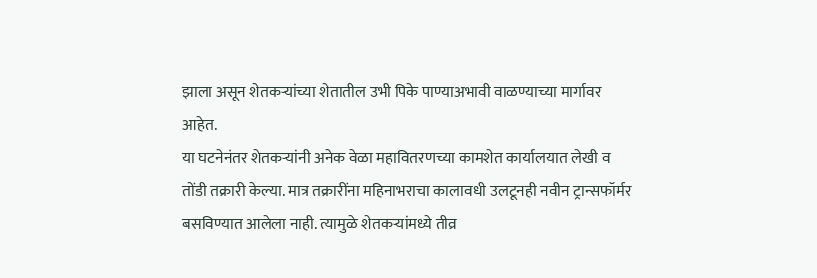झाला असून शेतकऱ्यांच्या शेतातील उभी पिके पाण्याअभावी वाळण्याच्या मार्गावर आहेत.
या घटनेनंतर शेतकऱ्यांनी अनेक वेळा महावितरणच्या कामशेत कार्यालयात लेखी व तोंडी तक्रारी केल्या. मात्र तक्रारींना महिनाभराचा कालावधी उलटूनही नवीन ट्रान्सफॉर्मर बसविण्यात आलेला नाही. त्यामुळे शेतकऱ्यांमध्ये तीव्र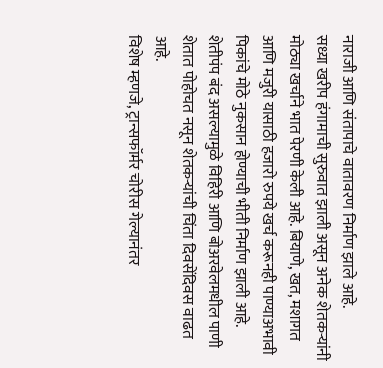नाराजी आणि संतापाचे वातावरण निर्माण झाले आहे.
सध्या खरीप हंगामाची सुरुवात झाली असून अनेक शेतकऱ्यांनी मोठ्या खर्चाने भात पेरणी केली आहे. बियाणे, खत, मशागत आणि मजुरी यासाठी हजारो रुपये खर्च करूनही पाण्याअभावी पिकांचे मोठे नुकसान होण्याची भीती निर्माण झाली आहे. शेतीपंप बंद असल्यामुळे विहिरी आणि बोअरवेलमधील पाणी शेतात पोहोचत नसून शेतकऱ्यांची चिंता दिवसेंदिवस वाढत आहे.
विशेष म्हणजे, ट्रान्सफॉर्मर चोरीस गेल्यानंतर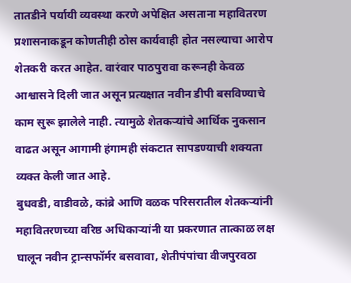तातडीने पर्यायी व्यवस्था करणे अपेक्षित असताना महावितरण प्रशासनाकडून कोणतीही ठोस कार्यवाही होत नसल्याचा आरोप शेतकरी करत आहेत. वारंवार पाठपुरावा करूनही केवळ आश्वासने दिली जात असून प्रत्यक्षात नवीन डीपी बसविण्याचे काम सुरू झालेले नाही. त्यामुळे शेतकऱ्यांचे आर्थिक नुकसान वाढत असून आगामी हंगामही संकटात सापडण्याची शक्यता व्यक्त केली जात आहे.
बुधवडी, वाडीवळे, कांब्रे आणि वळक परिसरातील शेतकऱ्यांनी महावितरणच्या वरिष्ठ अधिकाऱ्यांनी या प्रकरणात तात्काळ लक्ष घालून नवीन ट्रान्सफॉर्मर बसवावा, शेतीपंपांचा वीजपुरवठा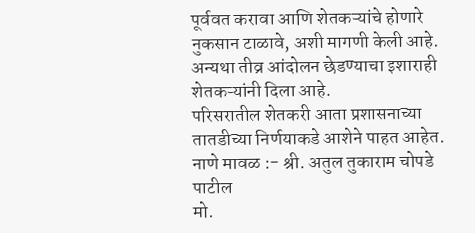पूर्ववत करावा आणि शेतकऱ्यांचे होणारे नुकसान टाळावे, अशी मागणी केली आहे. अन्यथा तीव्र आंदोलन छेडण्याचा इशाराही शेतकऱ्यांनी दिला आहे.
परिसरातील शेतकरी आता प्रशासनाच्या तातडीच्या निर्णयाकडे आशेने पाहत आहेत.
नाणे मावळ :- श्री. अतुल तुकाराम चोपडे पाटील
मो.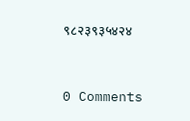९८२३९३५४२४


0 Comments